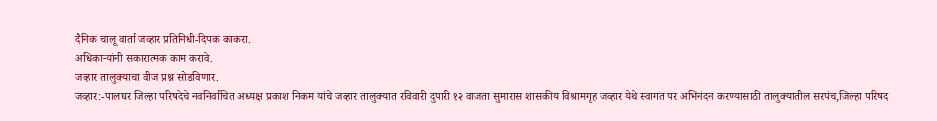दैनिक चालू वार्ता जव्हार प्रतिनिधी-दिपक काकरा.
अधिकाऱ्यांनी सकारात्मक काम करावे.
जव्हार तालुक्याचा वीज प्रश्न सोडविणार.
जव्हार:-पालघर जिल्हा परिषदेचे नवनिर्वाचित अध्यक्ष प्रकाश निकम यांचे जव्हार तालुक्यात रविवारी दुपारी १२ वाजता सुमारास शासकीय विश्रामगृह जव्हार येथे स्वागत पर अभिनंदन करण्यासाठी तालुक्यातील सरपंच,जिल्हा परिषद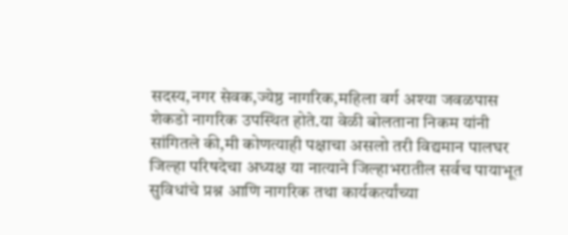सदस्य,नगर सेवक,ज्येष्ठ नागरिक,महिला वर्ग अश्या जवळपास शेकडो नागरिक उपस्थित होते.या वेळी बोलताना निकम यांनी सांगितले की,मी कोणत्याही पक्षाचा असलो तरी विद्यमान पालघर जिल्हा परिषदेचा अध्यक्ष या नात्याने जिल्हाभरातील सर्वच पायाभूत सुविधांचे प्रश्न आणि नागरिक तथा कार्यकर्त्यांच्या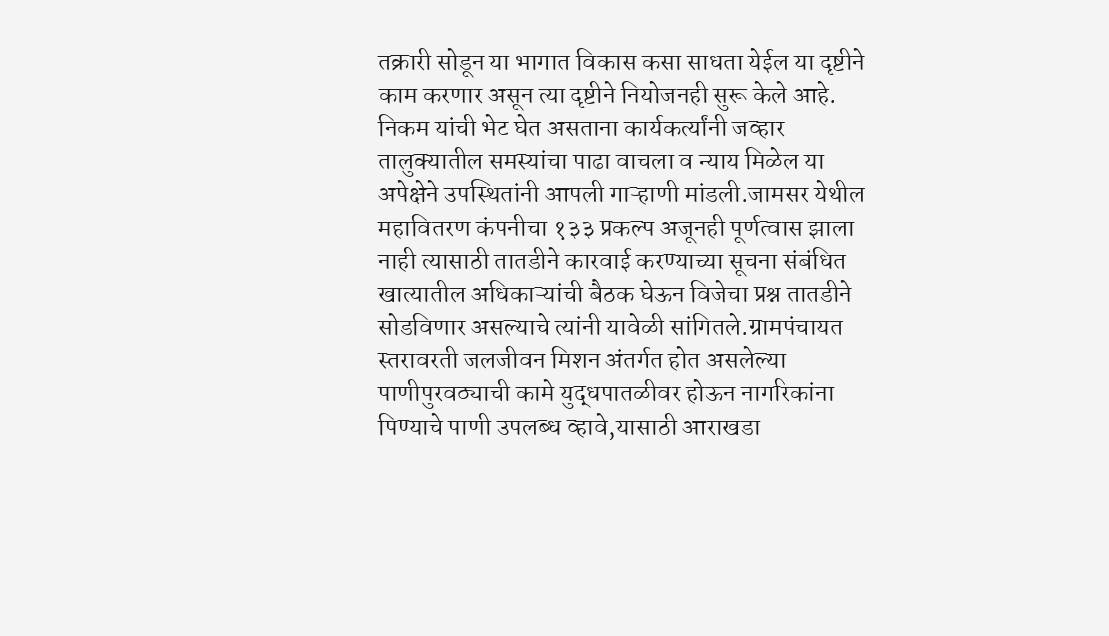तक्रारी सोडून या भागात विकास कसा साधता येईल या दृष्टीने काम करणार असून त्या दृष्टीने नियोजनही सुरू केले आहे.
निकम यांची भेट घेत असताना कार्यकर्त्यांनी जव्हार तालुक्यातील समस्यांचा पाढा वाचला व न्याय मिळेल या अपेक्षेने उपस्थितांनी आपली गाऱ्हाणी मांडली.जामसर येथील महावितरण कंपनीचा १३३ प्रकल्प अजूनही पूर्णत्वास झाला नाही त्यासाठी तातडीने कारवाई करण्याच्या सूचना संबंधित खात्यातील अधिकाऱ्यांची बैठक घेऊन विजेचा प्रश्न तातडीने सोडविणार असल्याचे त्यांनी यावेळी सांगितले.ग्रामपंचायत स्तरावरती जलजीवन मिशन अंतर्गत होत असलेल्या पाणीपुरवठ्याची कामे युद्धपातळीवर होऊन नागरिकांना पिण्याचे पाणी उपलब्ध व्हावे,यासाठी आराखडा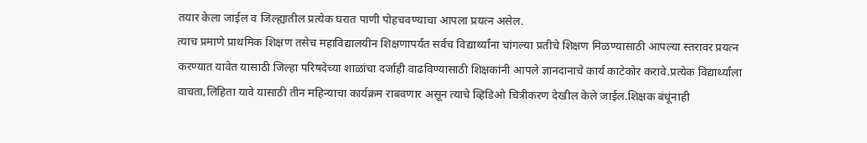तयार केला जाईल व जिल्ह्यातील प्रत्येक घरात पाणी पोहचवण्याचा आपला प्रयत्न असेल.
त्याच प्रमाणे प्राथमिक शिक्षण तसेच महाविद्यालयीन शिक्षणापर्यंत सर्वच विद्यार्थ्यांना चांगल्या प्रतीचे शिक्षण मिळण्यासाठी आपल्या स्तरावर प्रयत्न करण्यात यावेत यासाठी जिल्हा परिषदेच्या शाळांचा दर्जाही वाढविण्यासाठी शिक्षकांनी आपले ज्ञानदानाचे कार्य काटेकोर करावे.प्रत्येक विद्यार्थ्यांला वाचता,लिहिता यावे यासाठी तीन महिन्याचा कार्यक्रम राबवणार असून त्याचे व्हिडिओ चित्रीकरण देखील केले जाईल.शिक्षक बंधूंनाही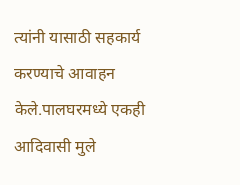त्यांनी यासाठी सहकार्य करण्याचे आवाहन केले.पालघरमध्ये एकही आदिवासी मुले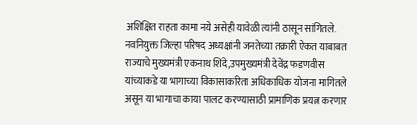अशिक्षित राहता कामा नये असेही यावेळी त्यांनी ठासून सांगितले.
नवनियुक्त जिल्हा परिषद अध्यक्षांनी जनतेच्या तक्रारी ऐकत याबाबत राज्याचे मुख्यमंत्री एकनाथ शिंदे,उपमुख्यमंत्री देवेंद्र फडणवीस यांच्याकडे या भागाच्या विकासाकरिता अधिकाधिक योजना मागितले असून या भागाचा काया पालट करण्यासाठी प्रामाणिक प्रयत्न करणार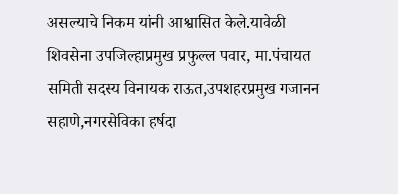असल्याचे निकम यांनी आश्वासित केले.यावेळी शिवसेना उपजिल्हाप्रमुख प्रफुल्ल पवार, मा.पंचायत समिती सदस्य विनायक राऊत,उपशहरप्रमुख गजानन सहाणे,नगरसेविका हर्षदा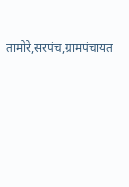तामोरे,सरपंच,ग्रामपंचायत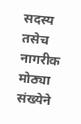सदस्य तसेच नागरीक मोठ्या संख्येने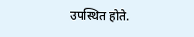उपस्थित होते.